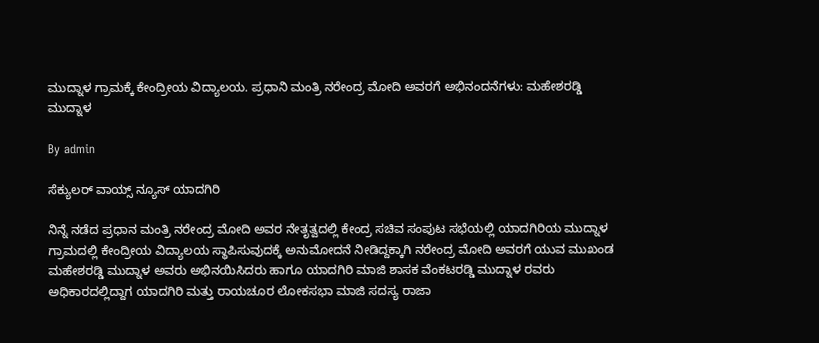ಮುದ್ನಾಳ ಗ್ರಾಮಕ್ಕೆ ಕೇಂದ್ರೀಯ ವಿದ್ಯಾಲಯ. ಪ್ರಧಾನಿ ಮಂತ್ರಿ ನರೇಂದ್ರ ಮೋದಿ ಅವರಗೆ ಅಭಿನಂದನೆಗಳು: ಮಹೇಶರಡ್ಡಿ ಮುದ್ನಾಳ

By admin

ಸೆಕ್ಯುಲರ್ ವಾಯ್ಸ್ ನ್ಯೂಸ್ ಯಾದಗಿರಿ

ನಿನ್ನೆ ನಡೆದ ಪ್ರಧಾನ ಮಂತ್ರಿ ನರೇಂದ್ರ ಮೋದಿ ಅವರ ನೇತೃತ್ವದಲ್ಲಿ ಕೇಂದ್ರ ಸಚಿವ ಸಂಪುಟ ಸಭೆಯಲ್ಲಿ ಯಾದಗಿರಿಯ ಮುದ್ನಾಳ ಗ್ರಾಮದಲ್ಲಿ ಕೇಂದ್ರೀಯ ವಿದ್ಯಾಲಯ ಸ್ಥಾಪಿಸುವುದಕ್ಕೆ ಅನುಮೋದನೆ ನೀಡಿದ್ದಕ್ಕಾಗಿ ನರೇಂದ್ರ ಮೋದಿ ಅವರಗೆ ಯುವ ಮುಖಂಡ ಮಹೇಶರಡ್ಡಿ ಮುದ್ನಾಳ ಅವರು ಅಭಿನಯಿಸಿದರು ಹಾಗೂ ಯಾದಗಿರಿ ಮಾಜಿ ಶಾಸಕ ವೆಂಕಟರಡ್ಡಿ ಮುದ್ನಾಳ ರವರು ಅಧಿಕಾರದಲ್ಲಿದ್ದಾಗ ಯಾದಗಿರಿ ಮತ್ತು ರಾಯಚೂರ ಲೋಕಸಭಾ ಮಾಜಿ ಸದಸ್ಯ ರಾಜಾ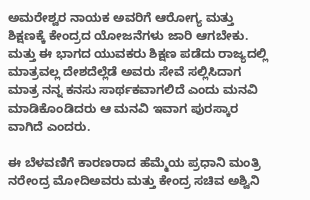ಅಮರೇಶ್ವರ ನಾಯಕ ಅವರಿಗೆ ಆರೋಗ್ಯ ಮತ್ತು ಶಿಕ್ಷಣಕ್ಕೆ ಕೇಂದ್ರದ ಯೋಜನೆಗಳು ಜಾರಿ ಆಗಬೇಕು. ಮತ್ತು ಈ ಭಾಗದ ಯುವಕರು ಶಿಕ್ಷಣ ಪಡೆದು ರಾಜ್ಯದಲ್ಲಿ ಮಾತ್ರವಲ್ಲ ದೇಶದೆಲ್ಲೆಡೆ ಅವರು ಸೇವೆ ಸಲ್ಲಿಸಿದಾಗ ಮಾತ್ರ ನನ್ನ ಕನಸು ಸಾರ್ಥಕವಾಗಲಿದೆ ಎಂದು ಮನವಿ ಮಾಡಿಕೊಂಡಿದರು ಆ ಮನವಿ ಇವಾಗ ಪುರಸ್ಕಾರ ವಾಗಿದೆ ಎಂದರು.

ಈ ಬೆಳವಣಿಗೆ ಕಾರಣರಾದ ಹೆಮ್ಮೆಯ ಪ್ರಧಾನಿ ಮಂತ್ರಿ ನರೇಂದ್ರ ಮೋದಿಅವರು ಮತ್ತು ಕೇಂದ್ರ ಸಚಿವ ಅಶ್ವಿನಿ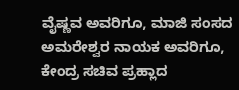ವೈಷ್ಣವ ಅವರಿಗೂ, ಮಾಜಿ ಸಂಸದ ಅಮರೇಶ್ವರ ನಾಯಕ ಅವರಿಗೂ, ಕೇಂದ್ರ ಸಚಿವ ಪ್ರಹ್ಲಾದ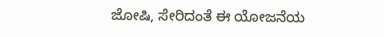ಜೋಷಿ, ಸೇರಿದಂತೆ ಈ ಯೋಜನೆಯ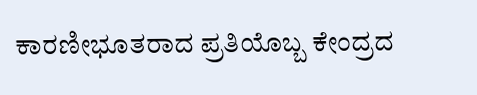ಕಾರಣೀಭೂತರಾದ ಪ್ರತಿಯೊಬ್ಬ ಕೇಂದ್ರದ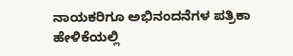ನಾಯಕರಿಗೂ ಅಭಿನಂದನೆಗಳ ಪತ್ರಿಕಾ ಹೇಳಿಕೆಯಲ್ಲಿ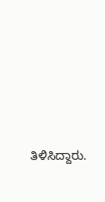ತಿಳಿಸಿದ್ದಾರು.